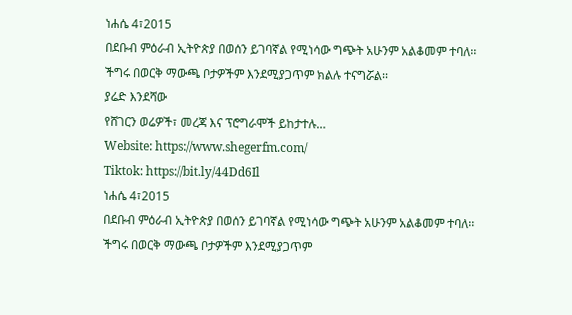ነሐሴ 4፣2015
በደቡብ ምዕራብ ኢትዮጵያ በወሰን ይገባኛል የሚነሳው ግጭት አሁንም አልቆመም ተባለ፡፡
ችግሩ በወርቅ ማውጫ ቦታዎችም እንደሚያጋጥም ክልሉ ተናግሯል፡፡
ያሬድ እንደሻው
የሸገርን ወሬዎች፣ መረጃ እና ፕሮግራሞች ይከታተሉ…
Website: https://www.shegerfm.com/
Tiktok: https://bit.ly/44Dd6Il
ነሐሴ 4፣2015
በደቡብ ምዕራብ ኢትዮጵያ በወሰን ይገባኛል የሚነሳው ግጭት አሁንም አልቆመም ተባለ፡፡
ችግሩ በወርቅ ማውጫ ቦታዎችም እንደሚያጋጥም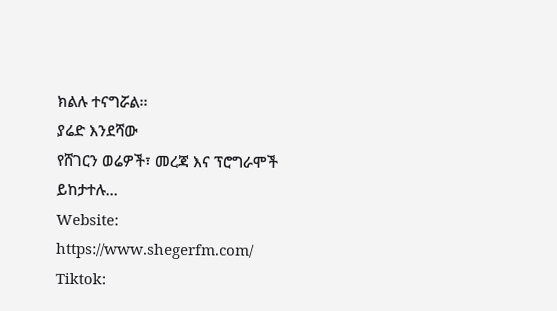ክልሉ ተናግሯል፡፡
ያሬድ እንደሻው
የሸገርን ወሬዎች፣ መረጃ እና ፕሮግራሞች ይከታተሉ…
Website: https://www.shegerfm.com/
Tiktok: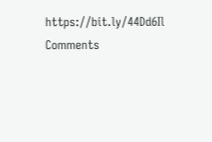https://bit.ly/44Dd6Il
Comments